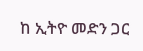ከ ኢትዮ መድን ጋር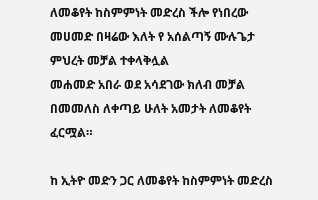ለመቆየት ከስምምነት መድረስ ችሎ የነበረው መሀመድ በዛሬው እለት የ አሰልጣኝ ሙሉጌታ ምህረት መቻል ተቀላቅሏል
መሐመድ አበራ ወደ አሳደገው ክለብ መቻል በመመለስ ለቀጣይ ሁለት አመታት ለመቆየት ፈርሟል።

ከ ኢትዮ መድን ጋር ለመቆየት ከስምምነት መድረስ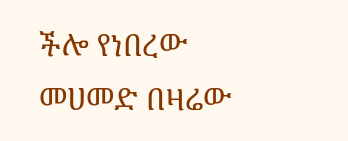ችሎ የነበረው መሀመድ በዛሬው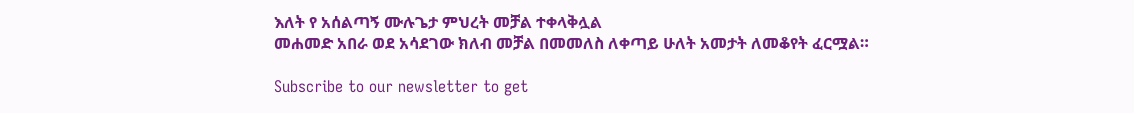እለት የ አሰልጣኝ ሙሉጌታ ምህረት መቻል ተቀላቅሏል
መሐመድ አበራ ወደ አሳደገው ክለብ መቻል በመመለስ ለቀጣይ ሁለት አመታት ለመቆየት ፈርሟል።

Subscribe to our newsletter to get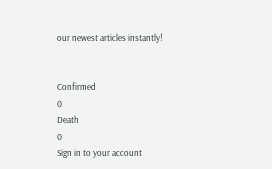our newest articles instantly!


Confirmed
0
Death
0
Sign in to your account